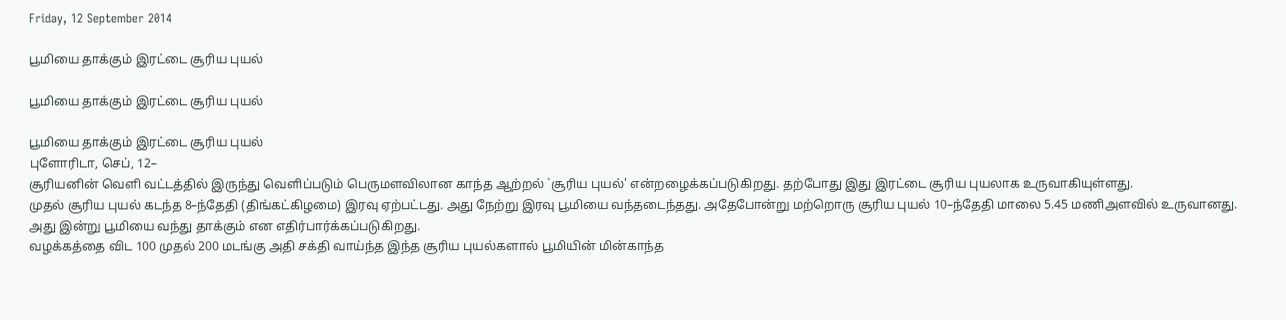Friday, 12 September 2014

பூமியை தாக்கும் இரட்டை சூரிய புயல்

பூமியை தாக்கும் இரட்டை சூரிய புயல்

பூமியை தாக்கும் இரட்டை சூரிய புயல்
புளோரிடா, செப், 12–
சூரியனின் வெளி வட்டத்தில் இருந்து வெளிப்படும் பெருமளவிலான காந்த ஆற்றல் `சூரிய புயல்' என்றழைக்கப்படுகிறது. தற்போது இது இரட்டை சூரிய புயலாக உருவாகியுள்ளது.
முதல் சூரிய புயல் கடந்த 8–ந்தேதி (திங்கட்கிழமை) இரவு ஏற்பட்டது. அது நேற்று இரவு பூமியை வந்தடைந்தது. அதேபோன்று மற்றொரு சூரிய புயல் 10–ந்தேதி மாலை 5.45 மணிஅளவில் உருவானது. அது இன்று பூமியை வந்து தாக்கும் என எதிர்பார்க்கப்படுகிறது.
வழக்கத்தை விட 100 முதல் 200 மடங்கு அதி சக்தி வாய்ந்த இந்த சூரிய புயல்களால் பூமியின் மின்காந்த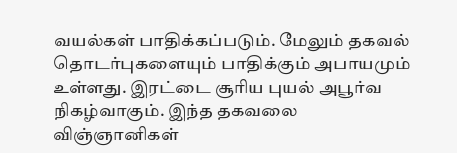வயல்கள் பாதிக்கப்படும். மேலும் தகவல் தொடர்புகளையும் பாதிக்கும் அபாயமும் உள்ளது. இரட்டை சூரிய புயல் அபூர்வ நிகழ்வாகும். இந்த தகவலை விஞ்ஞானிகள்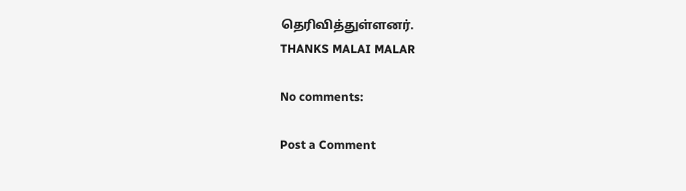தெரிவித்துள்ளனர்.
THANKS MALAI MALAR

No comments:

Post a Comment